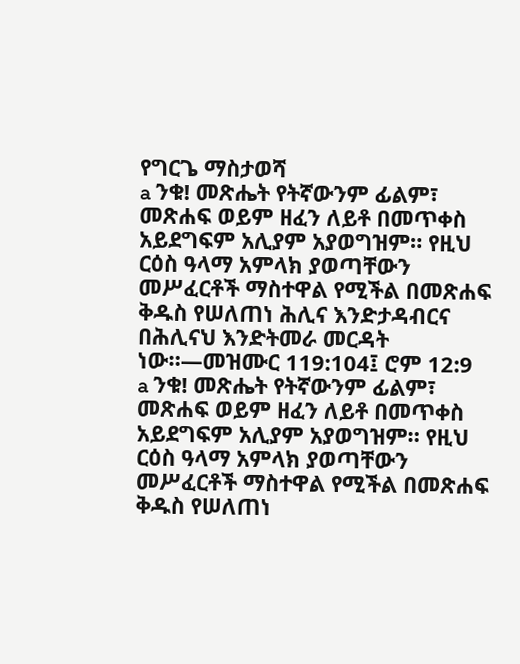የግርጌ ማስታወሻ
a ንቁ! መጽሔት የትኛውንም ፊልም፣ መጽሐፍ ወይም ዘፈን ለይቶ በመጥቀስ አይደግፍም አሊያም አያወግዝም። የዚህ ርዕስ ዓላማ አምላክ ያወጣቸውን መሥፈርቶች ማስተዋል የሚችል በመጽሐፍ ቅዱስ የሠለጠነ ሕሊና እንድታዳብርና በሕሊናህ እንድትመራ መርዳት ነው።—መዝሙር 119:104፤ ሮም 12:9
a ንቁ! መጽሔት የትኛውንም ፊልም፣ መጽሐፍ ወይም ዘፈን ለይቶ በመጥቀስ አይደግፍም አሊያም አያወግዝም። የዚህ ርዕስ ዓላማ አምላክ ያወጣቸውን መሥፈርቶች ማስተዋል የሚችል በመጽሐፍ ቅዱስ የሠለጠነ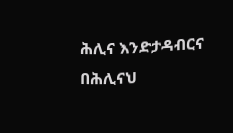ሕሊና እንድታዳብርና በሕሊናህ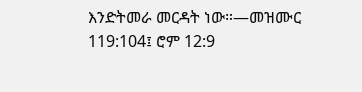እንድትመራ መርዳት ነው።—መዝሙር 119:104፤ ሮም 12:9